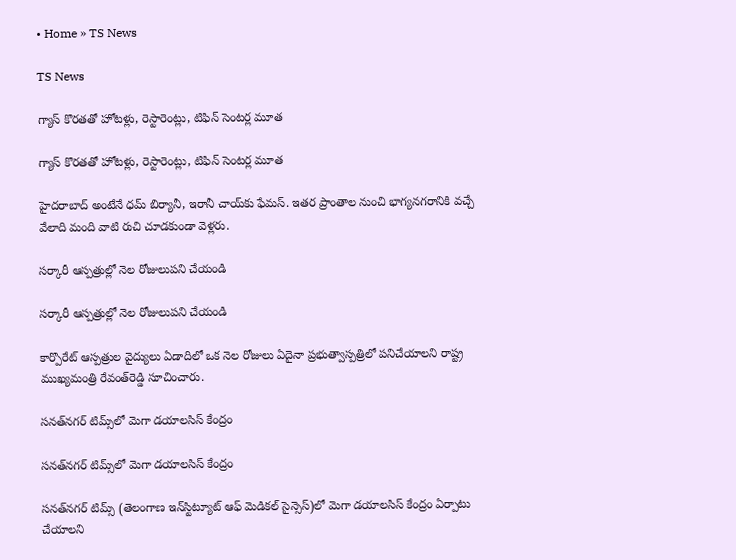• Home » TS News

TS News

గ్యాస్‌ కొరతతో హోటళ్లు, రెస్టారెంట్లు, టిఫిన్‌ సెంటర్ల మూత

గ్యాస్‌ కొరతతో హోటళ్లు, రెస్టారెంట్లు, టిఫిన్‌ సెంటర్ల మూత

హైదరాబాద్‌ అంటేనే ధమ్‌ బిర్యానీ, ఇరానీ చాయ్‌కు ఫేమస్‌. ఇతర ప్రాంతాల నుంచి భాగ్యనగరానికి వచ్చే వేలాది మంది వాటి రుచి చూడకుండా వెళ్లరు.

సర్కారీ ఆస్పత్రుల్లో నెల రోజులుపని చేయండి

సర్కారీ ఆస్పత్రుల్లో నెల రోజులుపని చేయండి

కార్పొరేట్‌ ఆస్పత్రుల వైద్యులు ఏడాదిలో ఒక నెల రోజులు ఏదైనా ప్రభుత్వాస్పత్రిలో పనిచేయాలని రాష్ట్ర ముఖ్యమంత్రి రేవంత్‌రెడ్డి సూచించారు.

సనత్‌నగర్‌ టిమ్స్‌లో మెగా డయాలసిస్‌ కేంద్రం

సనత్‌నగర్‌ టిమ్స్‌లో మెగా డయాలసిస్‌ కేంద్రం

సనత్‌నగర్‌ టిమ్స్‌ (తెలంగాణ ఇన్‌స్టిట్యూట్‌ ఆఫ్‌ మెడికల్‌ సైన్సెస్)లో మెగా డయాలసిస్‌ కేంద్రం ఏర్పాటు చేయాలని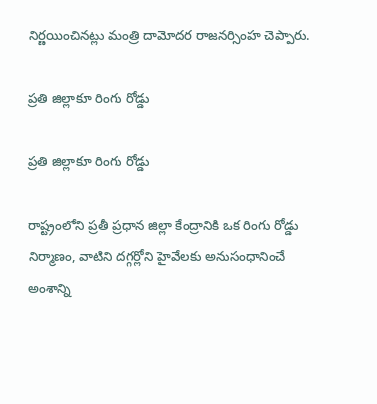నిర్ణయించినట్లు మంత్రి దామోదర రాజనర్సింహ చెప్పారు.

ప్రతి జిల్లాకూ రింగు రోడ్డు

ప్రతి జిల్లాకూ రింగు రోడ్డు

రాష్ట్రంలోని ప్రతీ ప్రధాన జిల్లా కేంద్రానికి ఒక రింగు రోడ్డు నిర్మాణం, వాటిని దగ్గర్లోని హైవేలకు అనుసంధానించే అంశాన్ని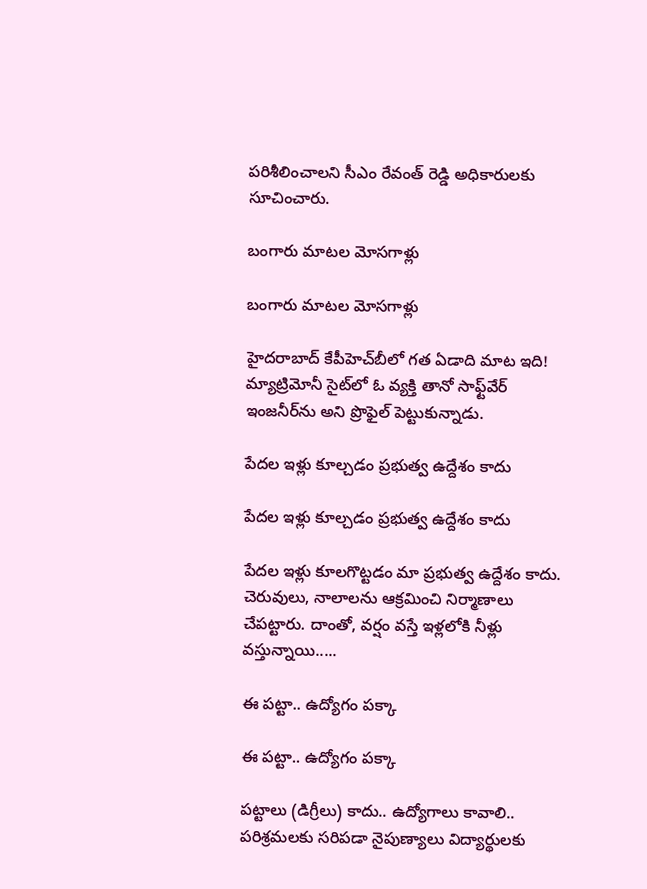పరిశీలించాలని సీఎం రేవంత్‌ రెడ్డి అధికారులకు సూచించారు.

బంగారు మాటల మోసగాళ్లు

బంగారు మాటల మోసగాళ్లు

హైదరాబాద్‌ కేపీహెచ్‌బీలో గత ఏడాది మాట ఇది! మ్యాట్రిమోనీ సైట్‌లో ఓ వ్యక్తి తానో సాఫ్ట్‌వేర్‌ ఇంజనీర్‌ను అని ప్రొఫైల్‌ పెట్టుకున్నాడు.

పేదల ఇళ్లు కూల్చడం ప్రభుత్వ ఉద్దేశం కాదు

పేదల ఇళ్లు కూల్చడం ప్రభుత్వ ఉద్దేశం కాదు

పేదల ఇళ్లు కూలగొట్టడం మా ప్రభుత్వ ఉద్దేశం కాదు. చెరువులు, నాలాలను ఆక్రమించి నిర్మాణాలు చేపట్టారు. దాంతో, వర్షం వస్తే ఇళ్లలోకి నీళ్లు వస్తున్నాయి.....

ఈ పట్టా.. ఉద్యోగం పక్కా

ఈ పట్టా.. ఉద్యోగం పక్కా

పట్టాలు (డిగ్రీలు) కాదు.. ఉద్యోగాలు కావాలి.. పరిశ్రమలకు సరిపడా నైపుణ్యాలు విద్యార్థులకు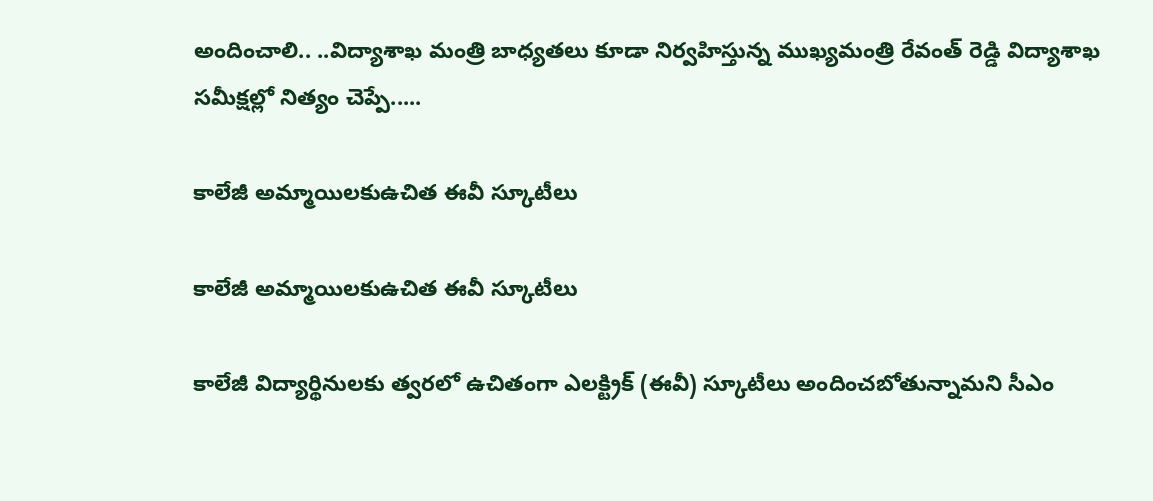అందించాలి.. ..విద్యాశాఖ మంత్రి బాధ్యతలు కూడా నిర్వహిస్తున్న ముఖ్యమంత్రి రేవంత్‌ రెడ్డి విద్యాశాఖ సమీక్షల్లో నిత్యం చెప్పే.....

కాలేజీ అమ్మాయిలకుఉచిత ఈవీ స్కూటీలు

కాలేజీ అమ్మాయిలకుఉచిత ఈవీ స్కూటీలు

కాలేజీ విద్యార్థినులకు త్వరలో ఉచితంగా ఎలక్ట్రిక్‌ (ఈవీ) స్కూటీలు అందించబోతున్నామని సీఎం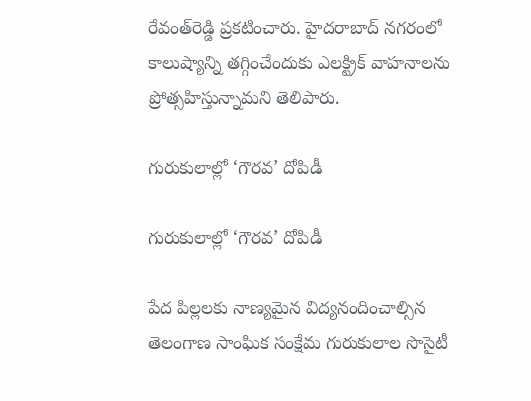రేవంత్‌రెడ్డి ప్రకటించారు. హైదరాబాద్‌ నగరంలో కాలుష్యాన్ని తగ్గించేందుకు ఎలక్ట్రిక్‌ వాహనాలను ప్రోత్సహిస్తున్నామని తెలిపారు.

గురుకులాల్లో ‘గౌరవ’ దోపిడీ

గురుకులాల్లో ‘గౌరవ’ దోపిడీ

పేద పిల్లలకు నాణ్యమైన విద్యనందించాల్సిన తెలంగాణ సాంఘిక సంక్షేమ గురుకులాల సొసైటీ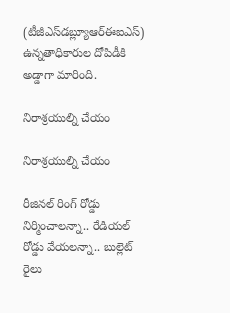(టీజీఎస్‌డబ్ల్యూఆర్‌ఈఐఎస్‌) ఉన్నతాధికారుల దోపిడీకి అడ్డాగా మారింది.

నిరాశ్రయుల్ని చేయం

నిరాశ్రయుల్ని చేయం

రీజినల్‌ రింగ్‌ రోడ్డు నిర్మించాలన్నా.. రేడియల్‌ రోడ్డు వేయలన్నా.. బుల్లెట్‌ రైలు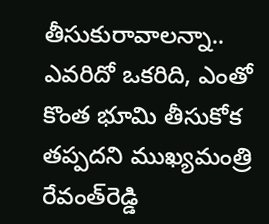తీసుకురావాలన్నా.. ఎవరిదో ఒకరిది, ఎంతో కొంత భూమి తీసుకోక తప్పదని ముఖ్యమంత్రి రేవంత్‌రెడ్డి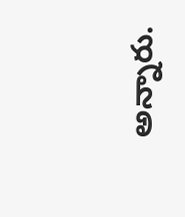అన్నారు.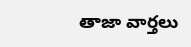తాజా వార్తలు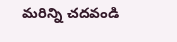మరిన్ని చదవండి